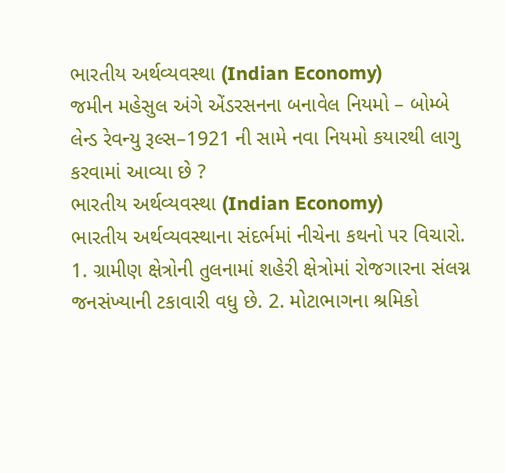ભારતીય અર્થવ્યવસ્થા (Indian Economy)
જમીન મહેસુલ અંગે એંડરસનના બનાવેલ નિયમો – બોમ્બે લેન્ડ રેવન્યુ રૂલ્સ–1921 ની સામે નવા નિયમો કયારથી લાગુ કરવામાં આવ્યા છે ?
ભારતીય અર્થવ્યવસ્થા (Indian Economy)
ભારતીય અર્થવ્યવસ્થાના સંદર્ભમાં નીચેના કથનો પર વિચારો. 1. ગ્રામીણ ક્ષેત્રોની તુલનામાં શહેરી ક્ષેત્રોમાં રોજગારના સંલગ્ન જનસંખ્યાની ટકાવારી વધુ છે. 2. મોટાભાગના શ્રમિકો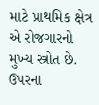માટે પ્રાથમિક ક્ષેત્ર એ રોજગારનો મુખ્ય સ્ત્રોત છે. ઉપરના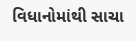વિધાનોમાંથી સાચા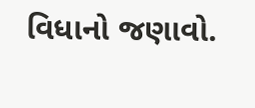વિધાનો જણાવો.